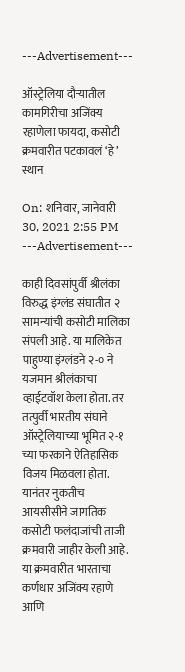---Advertisement---

ऑस्ट्रेलिया दौऱ्यातील कामगिरीचा अजिंक्य रहाणेला फायदा, कसोटी क्रमवारीत पटकावलं ‘हे’ स्थान

On: शनिवार, जानेवारी 30, 2021 2:55 PM
---Advertisement---

काही दिवसांपुर्वी श्रीलंका विरुद्ध इंग्लंड संघातीत २ सामन्यांची कसोटी मालिका संपली आहे. या मालिकेत पाहुण्या इंग्लंडने २-० ने यजमान श्रीलंकाचा व्हाईटवॉश केला होता. तर तत्पुर्वी भारतीय संघाने ऑस्ट्रेलियाच्या भूमित २-१ च्या फरकाने ऐतिहासिक विजय मिळवला होता. यानंतर नुकतीच आयसीसीने जागतिक कसोटी फलंदाजांची ताजी क्रमवारी जाहीर केली आहे. या क्रमवारीत भारताचा कर्णधार अजिंक्य रहाणे आणि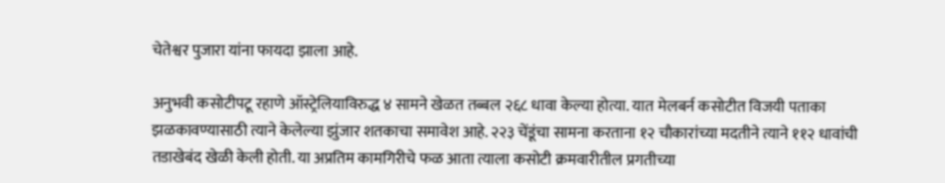चेतेश्वर पुजारा यांना फायदा झाला आहे.

अनुभवी कसोटीपटू रहाणे ऑस्ट्रेलियाविरुद्ध ४ सामने खेळत तब्बल २६८ धावा केल्या होत्या. यात मेलबर्न कसोटीत विजयी पताका झळकावण्यासाठी त्याने केलेल्या झुंजार शतकाचा समावेश आहे. २२३ चेंडूंचा सामना करताना १२ चौकारांच्या मदतीने त्याने ११२ धावांची तडाखेबंद खेळी केली होती. या अप्रतिम कामगिरीचे फळ आता त्याला कसोटी क्रमवारीतील प्रगतीच्या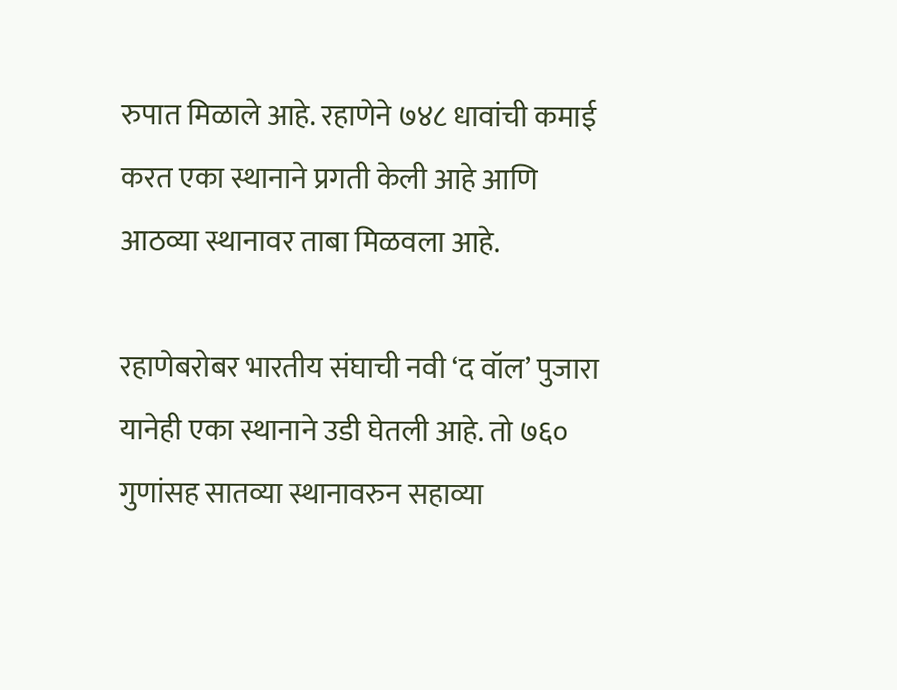रुपात मिळाले आहे. रहाणेने ७४८ धावांची कमाई करत एका स्थानाने प्रगती केली आहे आणि आठव्या स्थानावर ताबा मिळवला आहे.

रहाणेबरोबर भारतीय संघाची नवी ‘द वॉल’ पुजारा यानेही एका स्थानाने उडी घेतली आहे. तो ७६० गुणांसह सातव्या स्थानावरुन सहाव्या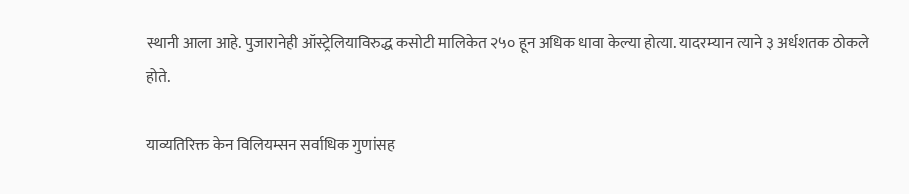स्थानी आला आहे. पुजारानेही ऑस्ट्रेलियाविरुद्ध कसोटी मालिकेत २५० हून अधिक धावा केल्या होत्या. यादरम्यान त्याने ३ अर्धशतक ठोकले होते.

याव्यतिरिक्त केन विलियम्सन सर्वाधिक गुणांसह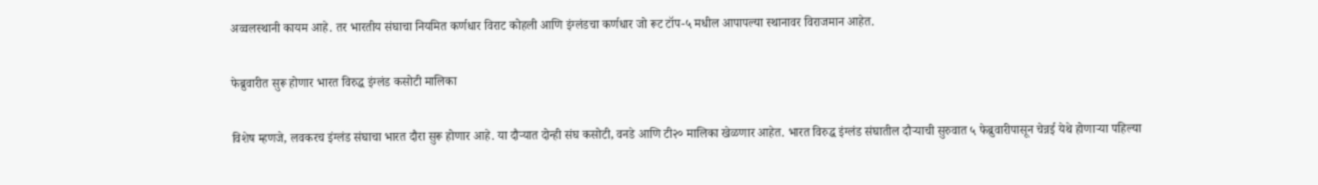अव्वलस्थानी कायम आहे. तर भारतीय संघाचा नियमित कर्णधार विराट कोहली आणि इंग्लंडचा कर्णधार जो रूट टॉप-५ मधील आपापल्या स्थानावर विराजमान आहेत.

फेब्रुवारीत सुरू होणार भारत विरुद्ध इंग्लंड कसोटी मालिका

विशेष म्हणजे, लवकरच इंग्लंड संघाचा भारत दौरा सुरू होणार आहे. या दौऱ्यात दोन्ही संघ कसोटी, वनडे आणि टी२० मालिका खेळणार आहेत. भारत विरुद्ध इंग्लंड संघातील दौऱ्याची सुरुवात ५ फेब्रुवारीपासून चेन्नई येथे होणाऱ्या पहिल्या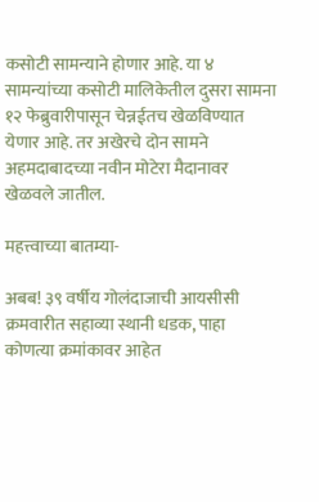कसोटी सामन्याने होणार आहे. या ४ सामन्यांच्या कसोटी मालिकेतील दुसरा सामना १२ फेब्रुवारीपासून चेन्नईतच खेळविण्यात येणार आहे. तर अखेरचे दोन सामने अहमदाबादच्या नवीन मोटेरा मैदानावर खेळवले जातील.

महत्त्वाच्या बातम्या-

अबब! ३९ वर्षीय गोलंदाजाची आयसीसी क्रमवारीत सहाव्या स्थानी धडक, पाहा कोणत्या क्रमांकावर आहेत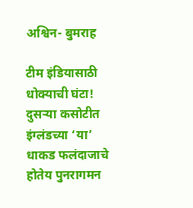अश्विन- बुमराह

टीम इंडियासाठी धोक्याची घंटा! दुसऱ्या कसोटीत इंग्लंडच्या ‘या’ धाकड फलंदाजाचे होतेय पुनरागमन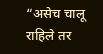“असेच चालू राहिले तर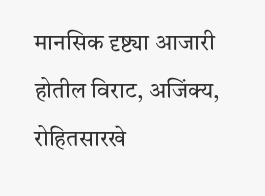मानसिक दृष्ट्या आजारी होतील विराट, अजिंक्य, रोहितसारखे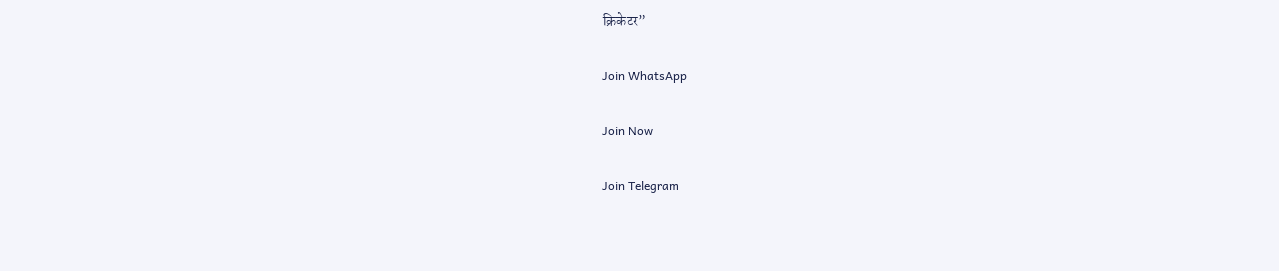क्रिकेटर”

Join WhatsApp

Join Now

Join Telegram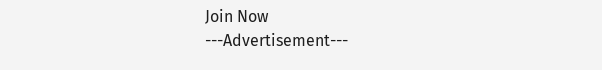Join Now
---Advertisement---